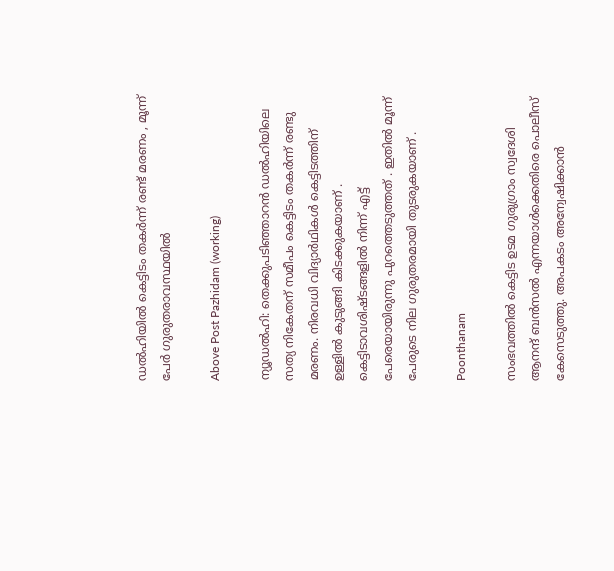ഡൽഹിയിൽ കെട്ടിടം തകർന്ന് രണ്ട് മരണം , മൂന്ന് പേർ ഗുരുതരാവസ്ഥയിൽ

Above Post Pazhidam (working)

ന്യൂഡല്‍ഹി: തെക്കുപടിഞ്ഞാറന്‍ ഡല്‍ഹിയിലെ സത്യ നികേതന് സമീപം കെട്ടിടം തകര്‍ന്ന് രണ്ടു മരണം. നിരവധി വിദ്യാർഥികൾ കെട്ടിടത്തിന് ഉള്ളിൽ കുടുങ്ങി കിടക്കുകയാണ് . കെട്ടിടാവശിഷ്ടങ്ങളിൽ നിന്ന് എട്ട് പേരെയായിരുന്നു പുറത്തെടുത്തത് . ഇതിൽ മൂന്ന് പേരുടെ നില ഗുരുതരമായി തുടരുകയാണ് .

Poonthanam

സംഭവത്തിൽ കെട്ടിട ഉടമ ഗുരുഗ്രാം സ്വദേശി ആനന്ദ് ബന്‍സല്‍ എന്നയാൾക്കെതിരെ പൊലീസ് കേസെടുത്തു. അപകടം അന്വേഷിക്കാൻ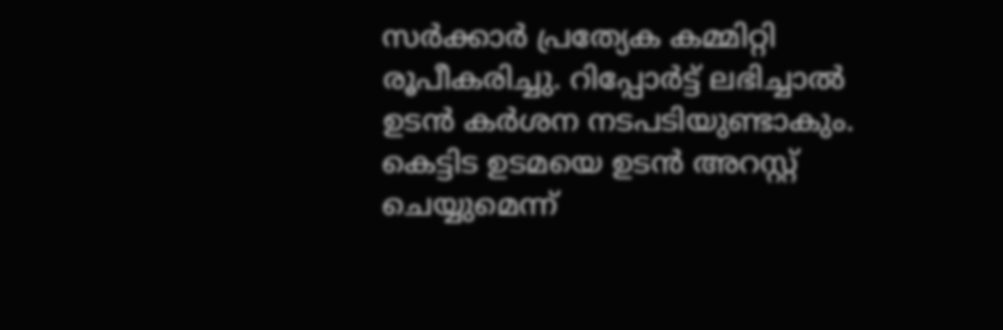സർക്കാർ പ്രത്യേക കമ്മിറ്റി രൂപീകരിച്ചു. റിപ്പോർട്ട് ലഭിച്ചാൽ ഉടൻ കർശന നടപടിയുണ്ടാകും. കെട്ടിട ഉടമയെ ഉടൻ അറസ്റ്റ് ചെയ്യുമെന്ന്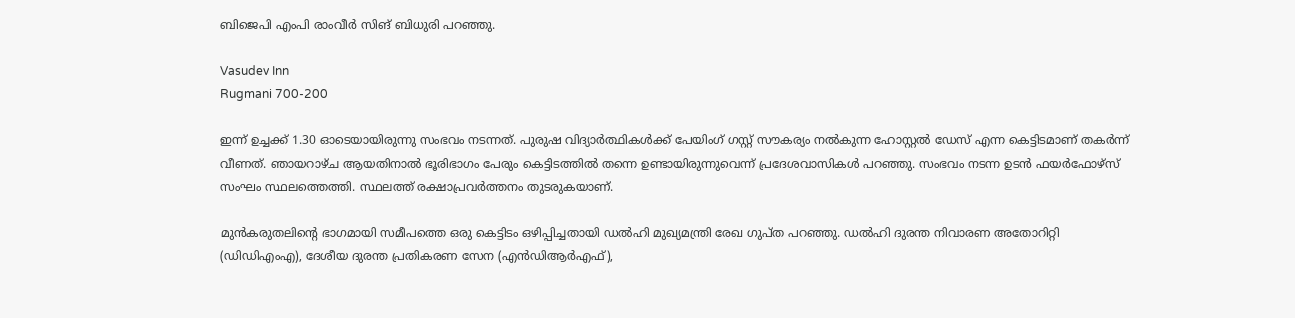ബിജെപി എംപി രാംവീർ സിങ് ബിധുരി പറഞ്ഞു.

Vasudev Inn
Rugmani 700-200

ഇന്ന് ഉച്ചക്ക് 1.30 ഓടെയായിരുന്നു സംഭവം നടന്നത്. പുരുഷ വിദ്യാര്‍ത്ഥികള്‍ക്ക് പേയിംഗ് ഗസ്റ്റ് സൗകര്യം നല്‍കുന്ന ഹോസ്റ്റല്‍ ഡേസ് എന്ന കെട്ടിടമാണ് തകര്‍ന്ന് വീണത്. ഞായറാഴ്ച ആയതിനാല്‍ ഭൂരിഭാഗം പേരും കെട്ടിടത്തില്‍ തന്നെ ഉണ്ടായിരുന്നുവെന്ന് പ്രദേശവാസികള്‍ പറഞ്ഞു. സംഭവം നടന്ന ഉടൻ ഫയർഫോഴ്സ് സംഘം സ്ഥലത്തെത്തി. സ്ഥലത്ത് രക്ഷാപ്രവർത്തനം തുടരുകയാണ്.

മുന്‍കരുതലിന്റെ ഭാഗമായി സമീപത്തെ ഒരു കെട്ടിടം ഒഴിപ്പിച്ചതായി ഡല്‍ഹി മുഖ്യമന്ത്രി രേഖ ഗുപ്ത പറഞ്ഞു. ഡല്‍ഹി ദുരന്ത നിവാരണ അതോറിറ്റി (ഡിഡിഎംഎ), ദേശീയ ദുരന്ത പ്രതികരണ സേന (എന്‍ഡിആര്‍എഫ്),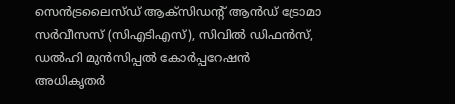സെന്‍ട്രലൈസ്ഡ് ആക്സിഡന്റ് ആന്‍ഡ് ട്രോമാ സര്‍വീസസ് (സിഎടിഎസ്), സിവില്‍ ഡിഫന്‍സ്, ഡല്‍ഹി മുന്‍സിപ്പല്‍ കോര്‍പ്പറേഷന്‍ അധികൃതര്‍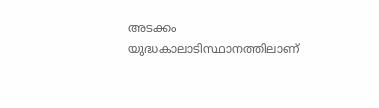അടക്കം യുദ്ധകാലാടിസ്ഥാനത്തിലാണ്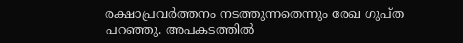രക്ഷാപ്രവര്‍ത്തനം നടത്തുന്നതെന്നും രേഖ ഗുപ്ത പറഞ്ഞു. അപകടത്തിൽ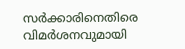സർക്കാരിനെതിരെ വിമർശനവുമായി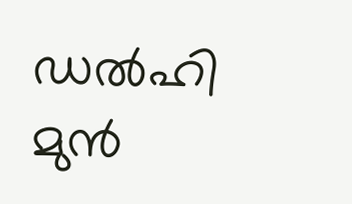ഡൽഹി മുൻ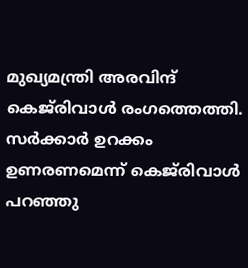മുഖ്യമന്ത്രി അരവിന്ദ് കെജ്‌രിവാൾ രംഗത്തെത്തി. സർക്കാർ ഉറക്കം ഉണരണമെന്ന് കെജ്‌രിവാൾ പറഞ്ഞു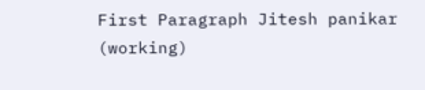First Paragraph Jitesh panikar (working)